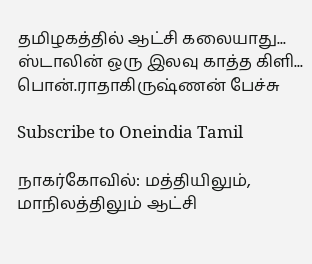தமிழகத்தில் ஆட்சி கலையாது... ஸ்டாலின் ஒரு இலவு காத்த கிளி... பொன்.ராதாகிருஷ்ணன் பேச்சு

Subscribe to Oneindia Tamil

நாகர்கோவில்: மத்தியிலும், மாநிலத்திலும் ஆட்சி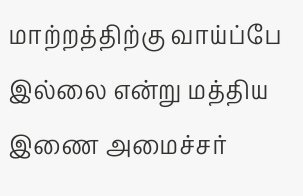மாற்றத்திற்கு வாய்ப்பே இல்லை என்று மத்திய இணை அமைச்சர்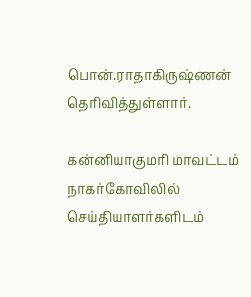பொன்.ராதாகிருஷ்ணன் தெரிவித்துள்ளார்.

கன்னியாகுமரி மாவட்டம் நாகர்கோவிலில் செய்தியாளர்களிடம்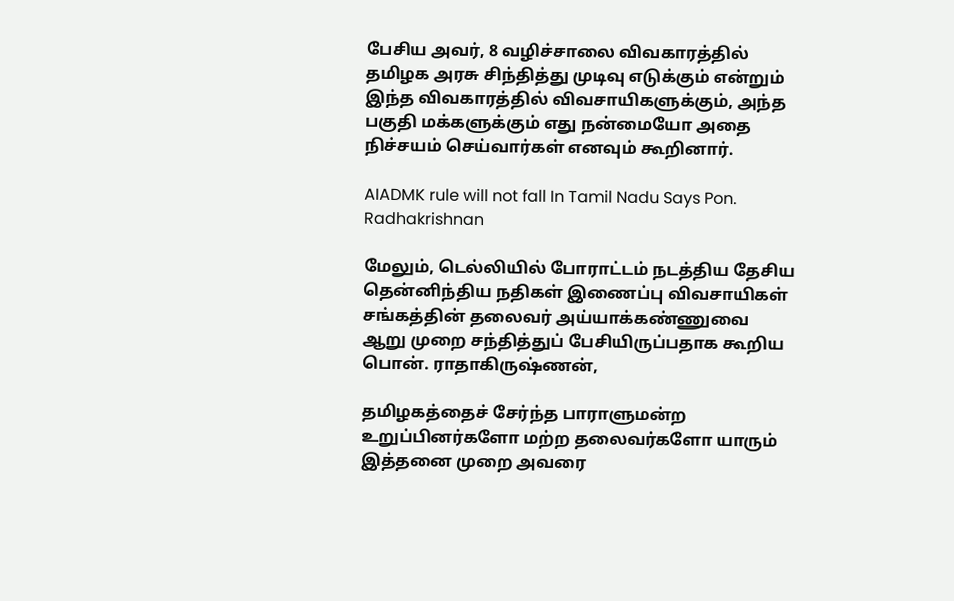பேசிய அவர், 8 வழிச்சாலை விவகாரத்தில் தமிழக அரசு சிந்தித்து முடிவு எடுக்கும் என்றும் இந்த விவகாரத்தில் விவசாயிகளுக்கும், அந்த பகுதி மக்களுக்கும் எது நன்மையோ அதை நிச்சயம் செய்வார்கள் எனவும் கூறினார்.

AIADMK rule will not fall In Tamil Nadu Says Pon. Radhakrishnan

மேலும், டெல்லியில் போராட்டம் நடத்திய தேசிய தென்னிந்திய நதிகள் இணைப்பு விவசாயிகள் சங்கத்தின் தலைவர் அய்யாக்கண்ணுவை ஆறு முறை சந்தித்துப் பேசியிருப்பதாக கூறிய பொன். ராதாகிருஷ்ணன்,

தமிழகத்தைச் சேர்ந்த பாராளுமன்ற உறுப்பினர்களோ மற்ற தலைவர்களோ யாரும் இத்தனை முறை அவரை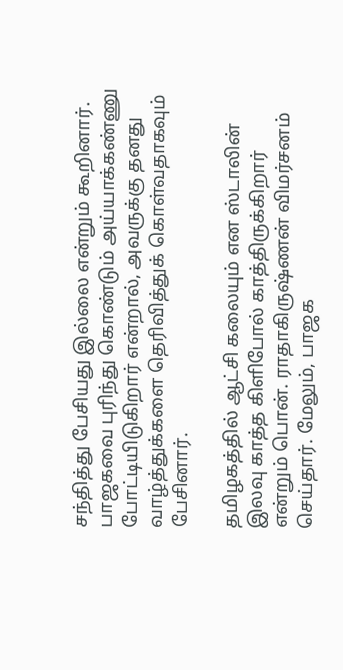சந்தித்து பேசியது இல்லை என்றும் கூறினார். பாஜகவை புரிந்து கொண்டும் அய்யாக்கண்ணு போட்டியிடுகிறார் என்றால், அவருக்கு தனது வாழ்த்துக்களை தெரிவித்துக் கொள்வதாகவும் பேசினார்.

தமிழகத்தில் ஆட்சி கலையும் என ஸ்டாலின் இலவு காத்த கிளிபோல் காத்திருக்கிறார் என்றும் பொன். ராதாகிருஷ்ணன் விமர்சனம் செய்தார். மேலும், பாஜக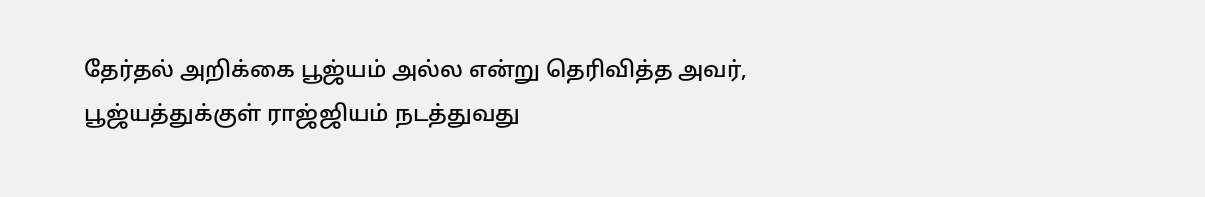தேர்தல் அறிக்கை பூஜ்யம் அல்ல என்று தெரிவித்த அவர், பூஜ்யத்துக்குள் ராஜ்ஜியம் நடத்துவது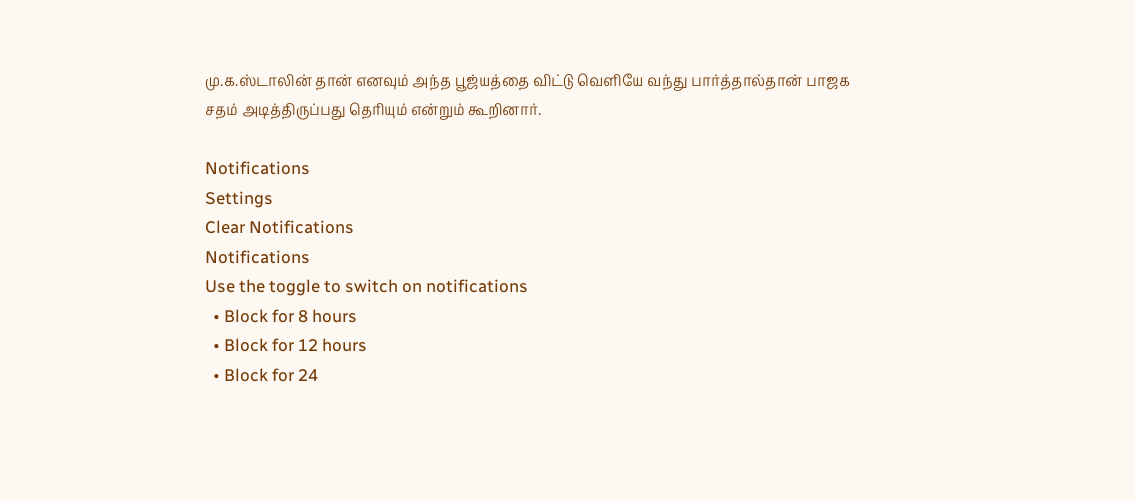மு.க.ஸ்டாலின் தான் எனவும் அந்த பூஜ்யத்தை விட்டு வெளியே வந்து பார்த்தால்தான் பாஜக சதம் அடித்திருப்பது தெரியும் என்றும் கூறினார்.

Notifications
Settings
Clear Notifications
Notifications
Use the toggle to switch on notifications
  • Block for 8 hours
  • Block for 12 hours
  • Block for 24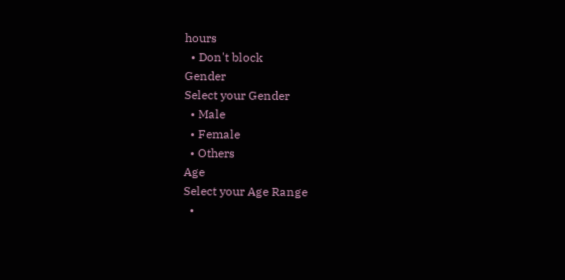hours
  • Don't block
Gender
Select your Gender
  • Male
  • Female
  • Others
Age
Select your Age Range
  •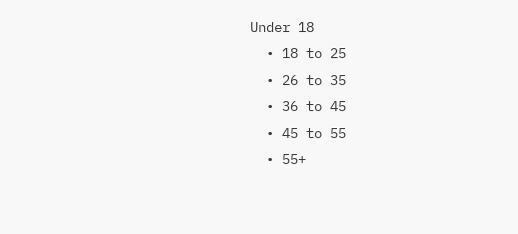Under 18
  • 18 to 25
  • 26 to 35
  • 36 to 45
  • 45 to 55
  • 55+